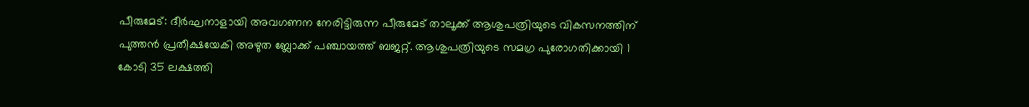പീരുമേട്: ദീർഘനാളായി അവഗണന നേരിട്ടിരുന്ന പീരുമേട് താലൂക്ക് ആശുപത്രിയുടെ വികസനത്തിന് പുത്തൻ പ്രതീക്ഷയേകി അഴുത ബ്ലോക്ക് പഞ്ചായത്ത് ബജറ്റ്. ആശുപത്രിയുടെ സമഗ്ര പുരോഗതിക്കായി 1 കോടി 35 ലക്ഷത്തി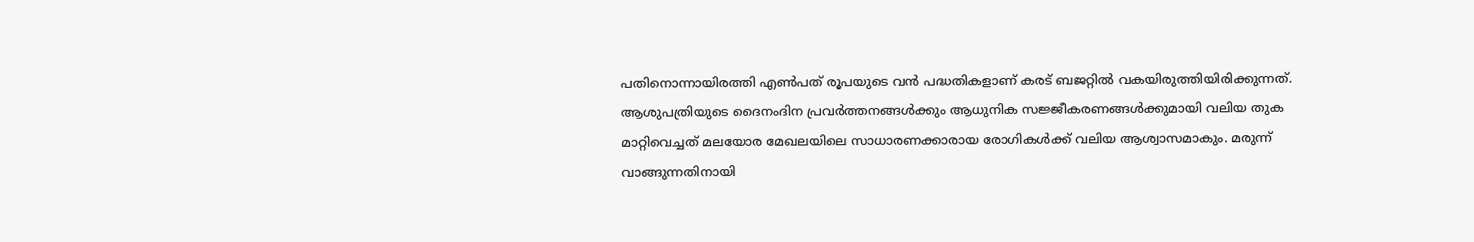പതിനൊന്നായിരത്തി എൺപത് രൂപയുടെ വൻ പദ്ധതികളാണ് കരട് ബജറ്റിൽ വകയിരുത്തിയിരിക്കുന്നത്. ആശുപത്രിയുടെ ദൈനംദിന പ്രവർത്തനങ്ങൾക്കും ആധുനിക സജ്ജീകരണങ്ങൾക്കുമായി വലിയ തുക മാറ്റിവെച്ചത് മലയോര മേഖലയിലെ സാധാരണക്കാരായ രോഗികൾക്ക് വലിയ ആശ്വാസമാകും. മരുന്ന് വാങ്ങുന്നതിനായി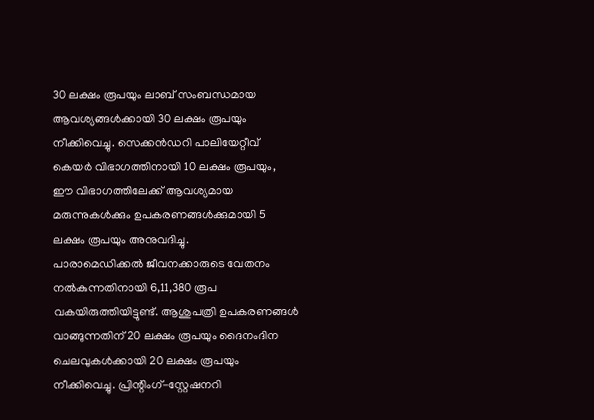30 ലക്ഷം രൂപയും ലാബ് സംബന്ധമായ ആവശ്യങ്ങൾക്കായി 30 ലക്ഷം രൂപയും നീക്കിവെച്ചു. സെക്കൻഡറി പാലിയേറ്റീവ് കെയർ വിഭാഗത്തിനായി 10 ലക്ഷം രൂപയും, ഈ വിഭാഗത്തിലേക്ക് ആവശ്യമായ മരുന്നുകൾക്കും ഉപകരണങ്ങൾക്കുമായി 5 ലക്ഷം രൂപയും അനുവദിച്ചു.
പാരാമെഡിക്കൽ ജീവനക്കാരുടെ വേതനം നൽകുന്നതിനായി 6,11,380 രൂപ വകയിരുത്തിയിട്ടുണ്ട്. ആശുപത്രി ഉപകരണങ്ങൾ വാങ്ങുന്നതിന് 20 ലക്ഷം രൂപയും ദൈനംദിന ചെലവുകൾക്കായി 20 ലക്ഷം രൂപയും നീക്കിവെച്ചു. പ്രിന്റിംഗ്-സ്റ്റേഷനറി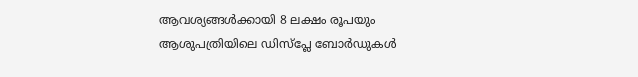ആവശ്യങ്ങൾക്കായി 8 ലക്ഷം രൂപയും ആശുപത്രിയിലെ ഡിസ്പ്ലേ ബോർഡുകൾ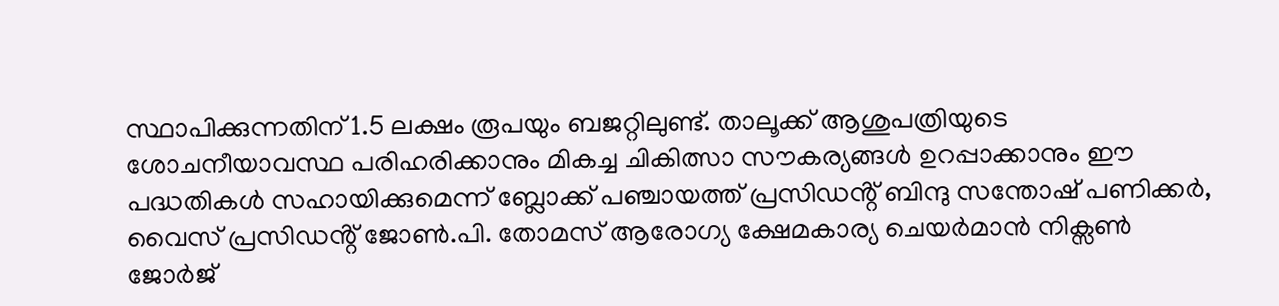സ്ഥാപിക്കുന്നതിന് 1.5 ലക്ഷം രൂപയും ബജറ്റിലുണ്ട്. താലൂക്ക് ആശുപത്രിയുടെ ശോചനീയാവസ്ഥ പരിഹരിക്കാനും മികച്ച ചികിത്സാ സൗകര്യങ്ങൾ ഉറപ്പാക്കാനും ഈ പദ്ധതികൾ സഹായിക്കുമെന്ന് ബ്ലോക്ക് പഞ്ചായത്ത് പ്രസിഡൻ്റ് ബിന്ദു സന്തോഷ് പണിക്കർ, വൈസ് പ്രസിഡൻ്റ് ജോൺ.പി. തോമസ് ആരോഗ്യ ക്ഷേമകാര്യ ചെയർമാൻ നിക്സൺ ജോർജ്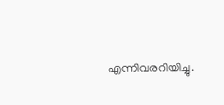എന്നിവരറിയിച്ചു.